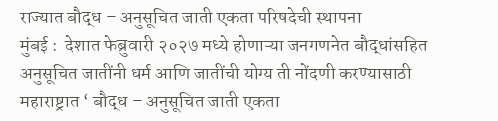राज्यात बौद्ध – अनुसूचित जाती एकता परिषदेची स्थापना
मुंबई :  देशात फेब्रुवारी २०२७ मध्ये होणाऱ्या जनगणनेत बौद्धांसहित अनुसूचित जातींनी धर्म आणि जातींची योग्य ती नोंदणी करण्यासाठी महाराष्ट्रात ‘ बौद्ध – अनुसूचित जाती एकता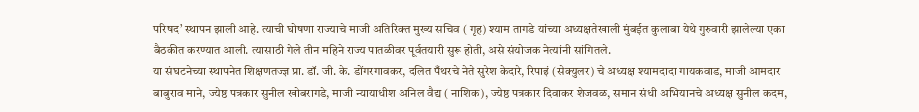परिषद’ स्थापन झाली आहे. त्याची घोषणा राज्याचे माजी अतिरिक्त मुख्य सचिव ( गृह) श्याम तागडे यांच्या अध्यक्षतेखाली मुंबईत कुलाबा येथे गुरुवारी झालेल्या एका बैठकीत करण्यात आली. त्यासाठी गेले तीन महिने राज्य पातळीवर पूर्वतयारी सुरू होती, असे संयोजक नेत्यांनी सांगितले.
या संघटनेच्या स्थापनेत शिक्षणतज्ज्ञ प्रा. डॉ. जी. के. डोंगरगावकर, दलित पँथरचे नेते सुरेश केदारे, रिपाइं (सेक्युलर) चे अध्यक्ष श्यामदादा गायकवाड, माजी आमदार बाबुराव माने, ज्येष्ठ पत्रकार सुनील खोबरागडे, माजी न्यायाधीश अनिल वैद्य ( नाशिक), ज्येष्ठ पत्रकार दिवाकर शेजवळ, समान संधी अभियानचे अध्यक्ष सुनील कदम,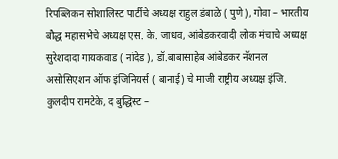रिपब्लिकन सोशालिस्ट पार्टीचे अध्यक्ष राहुल डंबाळे ( पुणे), गोवा – भारतीय बौद्ध महासभेचे अध्यक्ष एस. के. जाधव, आंबेडकरवादी लोक मंचाचे अध्यक्ष सुरेशदादा गायकवाड ( नांदेड ), डॉ.बाबासाहेब आंबेडकर नॅशनल असोसिएशन ऑफ इंजिनियर्स ( बानाई) चे माजी राष्ट्रीय अध्यक्ष इंजि. कुलदीप रामटेके, द बुद्धिस्ट –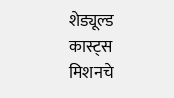शेड्यूल्ड कास्ट्स मिशनचे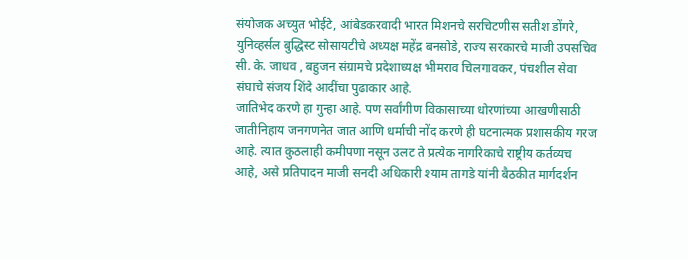संयोजक अच्युत भोईटे, आंबेडकरवादी भारत मिशनचे सरचिटणीस सतीश डोंगरे, युनिव्हर्सल बुद्धिस्ट सोसायटीचे अध्यक्ष महेंद्र बनसोडे, राज्य सरकारचे माजी उपसचिव सी. के. जाधव , बहुजन संग्रामचे प्रदेशाध्यक्ष भीमराव चिलगावकर, पंचशील सेवा संघाचे संजय शिंदे आदींचा पुढाकार आहे.
जातिभेद करणे हा गुन्हा आहे. पण सर्वांगीण विकासाच्या धोरणांच्या आखणीसाठी जातीनिहाय जनगणनेत जात आणि धर्माची नोंद करणे ही घटनात्मक प्रशासकीय गरज आहे. त्यात कुठलाही कमीपणा नसून उलट ते प्रत्येक नागरिकाचे राष्ट्रीय कर्तव्यच आहे, असे प्रतिपादन माजी सनदी अधिकारी श्याम तागडे यांनी बैठकीत मार्गदर्शन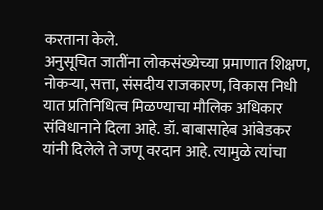करताना केले.
अनुसूचित जातींना लोकसंख्येच्या प्रमाणात शिक्षण, नोकऱ्या, सत्ता, संसदीय राजकारण, विकास निधी यात प्रतिनिधित्व मिळण्याचा मौलिक अधिकार संविधानाने दिला आहे. डॉ. बाबासाहेब आंबेडकर यांनी दिलेले ते जणू वरदान आहे. त्यामुळे त्यांचा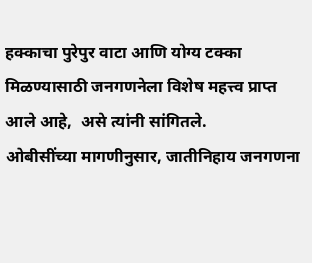हक्काचा पुरेपुर वाटा आणि योग्य टक्का मिळण्यासाठी जनगणनेला विशेष महत्त्व प्राप्त आले आहे,  असे त्यांनी सांगितले.
ओबीसींच्या मागणीनुसार, जातीनिहाय जनगणना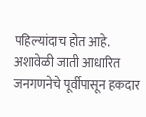पहिल्यांदाच होत आहे. अशावेळी जाती आधारित जनगणनेचे पूर्वीपासून हकदार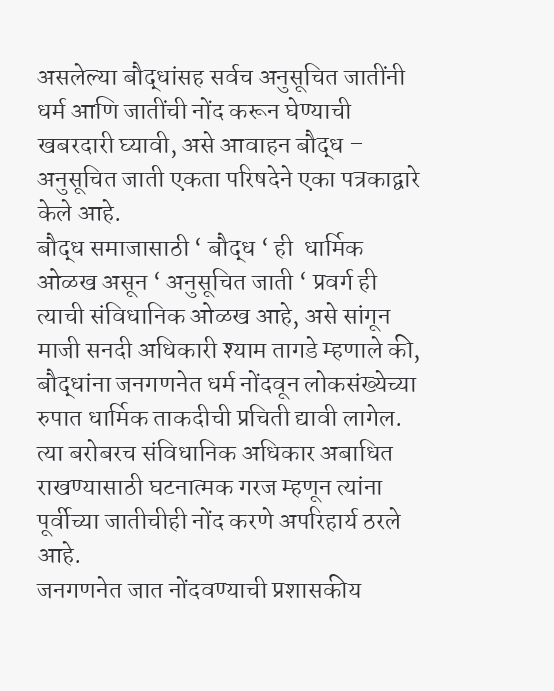असलेल्या बौद्धांसह सर्वच अनुसूचित जातींनी धर्म आणि जातींची नोंद करून घेण्याची खबरदारी घ्यावी, असे आवाहन बौद्ध – अनुसूचित जाती एकता परिषदेने एका पत्रकाद्वारे केले आहे.
बौद्ध समाजासाठी ‘ बौद्ध ‘ ही  धार्मिक ओळख असून ‘ अनुसूचित जाती ‘ प्रवर्ग ही त्याची संविधानिक ओळख आहे, असे सांगून माजी सनदी अधिकारी श्याम तागडे म्हणाले की, बौद्धांना जनगणनेत धर्म नोंदवून लोकसंख्येच्या रुपात धार्मिक ताकदीची प्रचिती द्यावी लागेल. त्या बरोबरच संविधानिक अधिकार अबाधित राखण्यासाठी घटनात्मक गरज म्हणून त्यांना पूर्वीच्या जातीचीही नोंद करणे अपरिहार्य ठरले आहे.
जनगणनेत जात नोंदवण्याची प्रशासकीय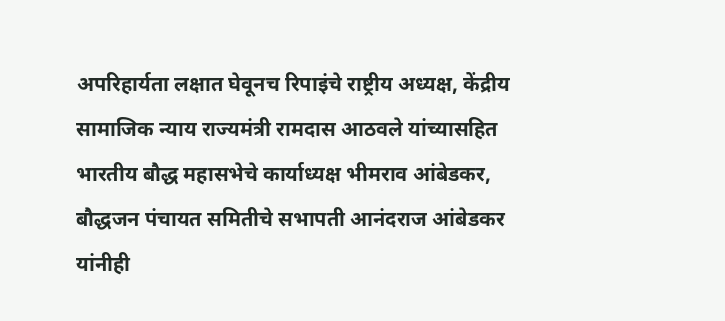अपरिहार्यता लक्षात घेवूनच रिपाइंचे राष्ट्रीय अध्यक्ष, केंद्रीय सामाजिक न्याय राज्यमंत्री रामदास आठवले यांच्यासहित भारतीय बौद्ध महासभेचे कार्याध्यक्ष भीमराव आंबेडकर, बौद्धजन पंचायत समितीचे सभापती आनंदराज आंबेडकर यांनीही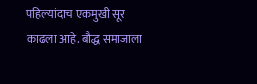पहिल्यांदाच एकमुखी सूर  काढला आहे. बौद्ध समाजाला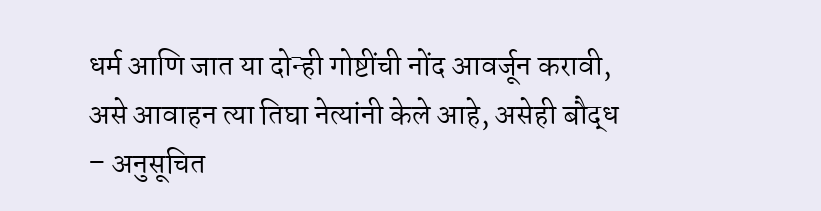धर्म आणि जात या दोन्ही गोष्टींची नोंद आवर्जून करावी, असे आवाहन त्या तिघा नेत्यांनी केले आहे, असेही बौद्ध – अनुसूचित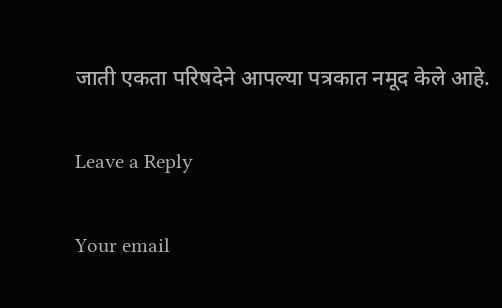जाती एकता परिषदेने आपल्या पत्रकात नमूद केले आहे.

Leave a Reply

Your email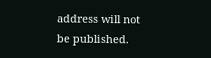address will not be published.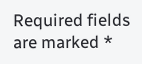Required fields are marked *